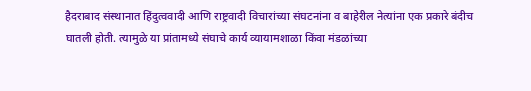हैदराबाद संस्थानात हिंदुत्ववादी आणि राष्ट्रवादी विचारांच्या संघटनांना व बाहेरील नेत्यांना एक प्रकारे बंदीच घातली होती. त्यामुळे या प्रांतामध्ये संघाचे कार्य व्यायामशाळा किंवा मंडळांच्या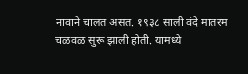नावाने चालत असत. १९३८ साली वंदे मातरम चळवळ सुरू झाली होती. यामध्ये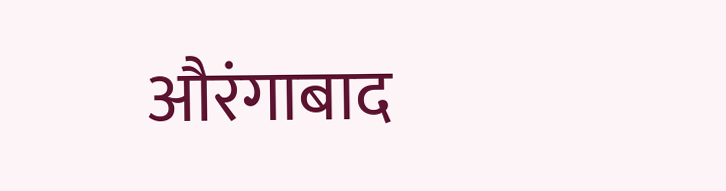औरंगाबाद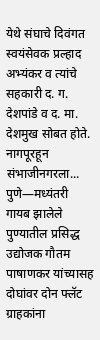येथे संघाचे दिवंगत स्वयंसेवक प्रल्हाद अभ्यंकर व त्यांचे सहकारी द. ग. देशपांडे व द. मा. देशमुख सोबत होते. नागपूरहून संभाजीनगरला...
पुणे—मध्यंतरी गायब झालेले पुण्यातील प्रसिद्ध उद्योजक गौतम पाषाणकर यांच्यासह दोघांवर दोन फ्लॅट ग्राहकांना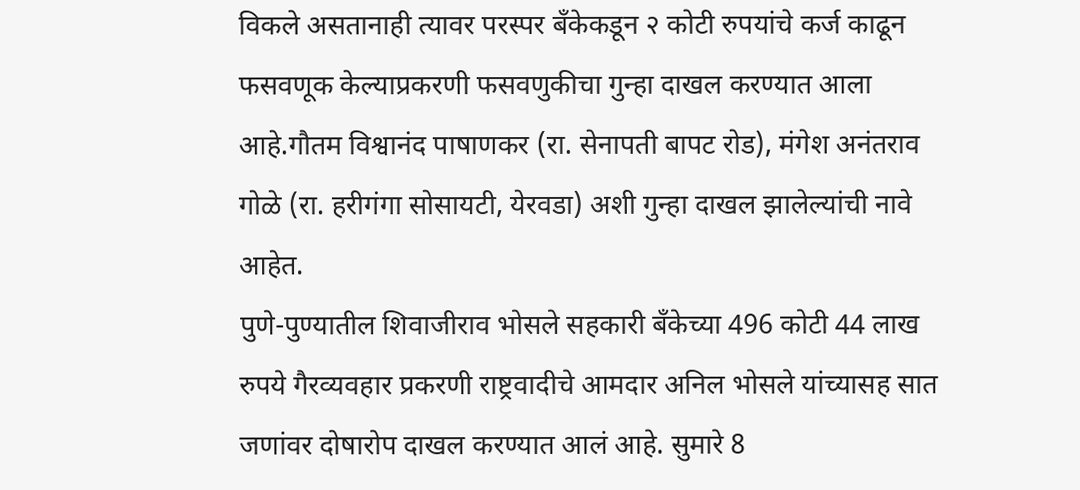विकले असतानाही त्यावर परस्पर बँकेकडून २ कोटी रुपयांचे कर्ज काढून फसवणूक केल्याप्रकरणी फसवणुकीचा गुन्हा दाखल करण्यात आला आहे.गौतम विश्वानंद पाषाणकर (रा. सेनापती बापट रोड), मंगेश अनंतराव गोळे (रा. हरीगंगा सोसायटी, येरवडा) अशी गुन्हा दाखल झालेल्यांची नावे आहेत.
पुणे-पुण्यातील शिवाजीराव भोसले सहकारी बँकेच्या 496 कोटी 44 लाख रुपये गैरव्यवहार प्रकरणी राष्ट्रवादीचे आमदार अनिल भोसले यांच्यासह सात जणांवर दोषारोप दाखल करण्यात आलं आहे. सुमारे 8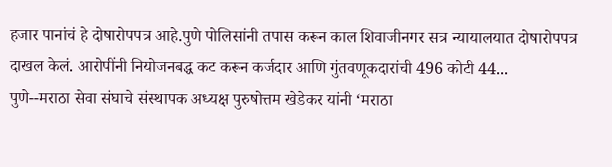हजार पानांचं हे दोषारोपपत्र आहे.पुणे पोलिसांनी तपास करून काल शिवाजीनगर सत्र न्यायालयात दोषारोपपत्र दाखल केलं. आरोपींनी नियोजनबद्ध कट करून कर्जदार आणि गुंतवणूकदारांची 496 कोटी 44...
पुणे--मराठा सेवा संघाचे संस्थापक अध्यक्ष पुरुषोत्तम खेडेकर यांनी ‘मराठा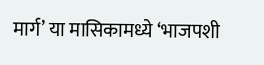मार्ग’ या मासिकामध्ये ‘भाजपशी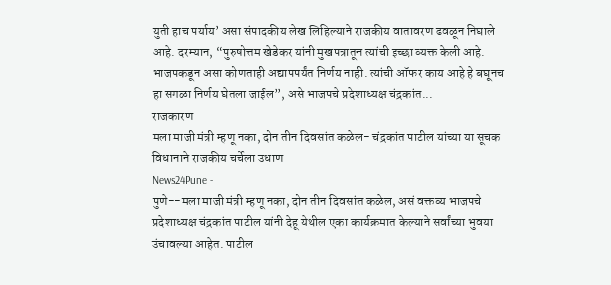युती हाच पर्याय’ असा संपादकीय लेख लिहिल्याने राजकीय वातावरण ढवळून निघाले आहे. दरम्यान, “पुरुषोत्तम खेडेकर यांनी मुखपत्रातून त्यांची इच्छा व्यक्त केली आहे. भाजपकडून असा कोणताही अद्यापपर्यंत निर्णय नाही. त्यांची ऑफर काय आहे हे बघूनच हा सगळा निर्णय घेतला जाईल”, असे भाजपचे प्रदेशाध्यक्ष चंद्रकांत...
राजकारण
मला माजी मंत्री म्हणू नका, दोन तीन दिवसांत कळेल- चंद्रकांत पाटील यांच्या या सूचक विधानाने राजकीय चर्चेला उधाण
News24Pune -
पुणे--मला माजी मंत्री म्हणू नका, दोन तीन दिवसांत कळेल, असं वक्तव्य भाजपचे प्रदेशाध्यक्ष चंद्रकांत पाटील यांनी देहू येथील एका कार्यक्रमात केल्याने सर्वांच्या भुवया उंचावल्या आहेत. पाटील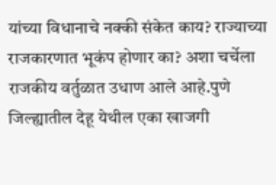यांच्या विधानाचे नक्की संकेत काय? राज्याच्या राजकारणात भूकंप होणार का? अशा चर्चेला राजकीय वर्तुळात उधाण आले आहे.पुणे जिल्ह्यातील देहू येथील एका खाजगी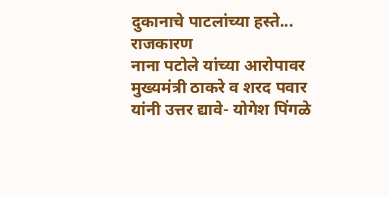दुकानाचे पाटलांच्या हस्ते...
राजकारण
नाना पटोले यांच्या आरोपावर मुख्यमंत्री ठाकरे व शरद पवार यांनी उत्तर द्यावे- योगेश पिंगळे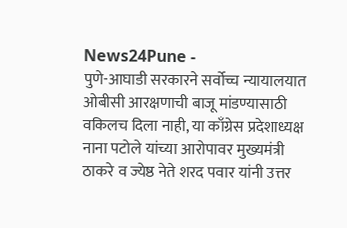News24Pune -
पुणे-आघाडी सरकारने सर्वोच्च न्यायालयात ओबीसी आरक्षणाची बाजू मांडण्यासाठी वकिलच दिला नाही, या काँग्रेस प्रदेशाध्यक्ष नाना पटोले यांच्या आरोपावर मुख्यमंत्री ठाकरे व ज्येष्ठ नेते शरद पवार यांनी उत्तर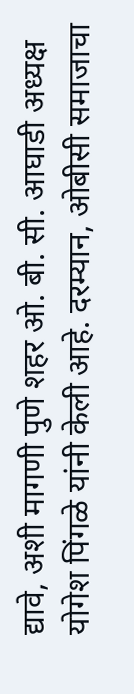द्यावे, अशी मागणी पुणे शहर ओ. बी. सी. आघाडी अध्यक्ष योगेश पिंगळे यांनी केली आहे. दरम्यान, ओबीसी समाजाचा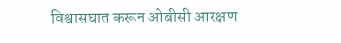विश्वासघात करून ओबीसी आरक्षण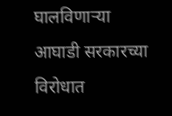घालविणाऱ्या आघाडी सरकारच्या विरोधात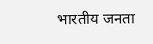भारतीय जनता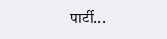पार्टी...